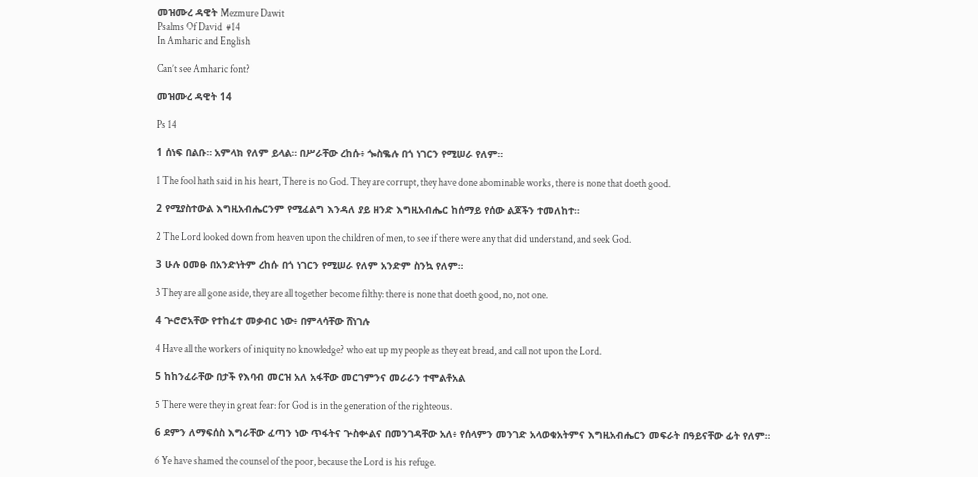መዝሙረ ዳዊት Mezmure Dawit
Psalms Of David  #14
In Amharic and English

Can’t see Amharic font?

መዝሙረ ዳዊት 14

Ps 14

1 ሰነፍ በልቡ። አምላክ የለም ይላል። በሥራቸው ረከሱ፥ ጐስቈሉ በጎ ነገርን የሚሠራ የለም።

1 The fool hath said in his heart, There is no God. They are corrupt, they have done abominable works, there is none that doeth good.

2 የሚያስተውል እግዚአብሔርንም የሚፈልግ እንዳለ ያይ ዘንድ እግዚአብሔር ከሰማይ የሰው ልጆችን ተመለከተ።

2 The Lord looked down from heaven upon the children of men, to see if there were any that did understand, and seek God.

3 ሁሉ ዐመፁ በአንድነትም ረከሱ በጎ ነገርን የሚሠራ የለም አንድም ስንኳ የለም።

3 They are all gone aside, they are all together become filthy: there is none that doeth good, no, not one.

4 ጕሮሮአቸው የተከፈተ መቃብር ነው፥ በምላሳቸው ሸነገሉ

4 Have all the workers of iniquity no knowledge? who eat up my people as they eat bread, and call not upon the Lord.

5 ከከንፈራቸው በታች የእባብ መርዝ አለ አፋቸው መርገምንና መራራን ተሞልቶአል

5 There were they in great fear: for God is in the generation of the righteous.

6 ደምን ለማፍሰስ እግራቸው ፈጣን ነው ጥፋትና ጕስቍልና በመንገዳቸው አለ፥ የሰላምን መንገድ አላወቁአትምና እግዚአብሔርን መፍራት በዓይናቸው ፊት የለም።

6 Ye have shamed the counsel of the poor, because the Lord is his refuge.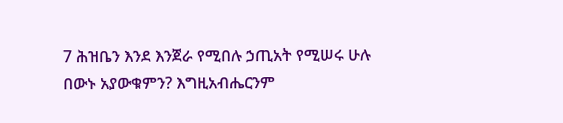7 ሕዝቤን እንደ እንጀራ የሚበሉ ኃጢአት የሚሠሩ ሁሉ በውኑ አያውቁምን? እግዚአብሔርንም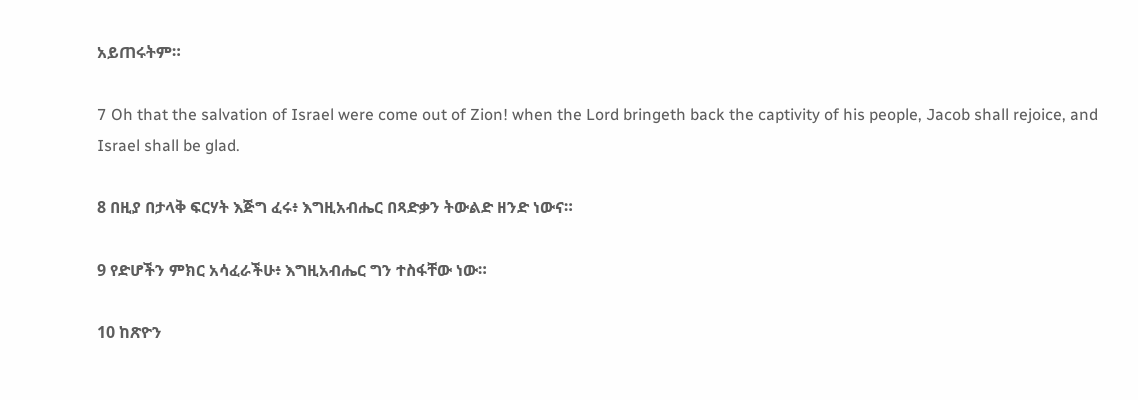አይጠሩትም።

7 Oh that the salvation of Israel were come out of Zion! when the Lord bringeth back the captivity of his people, Jacob shall rejoice, and Israel shall be glad.

8 በዚያ በታላቅ ፍርሃት እጅግ ፈሩ፥ እግዚአብሔር በጻድቃን ትውልድ ዘንድ ነውና።

9 የድሆችን ምክር አሳፈራችሁ፥ እግዚአብሔር ግን ተስፋቸው ነው።

10 ከጽዮን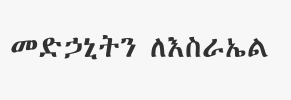መድኃኒትን ለእስራኤል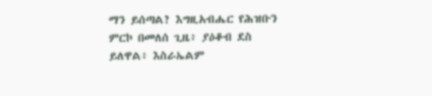ማን ይሰጣል? እግዚአብሔር የሕዝቡን ምርኮ በመለሰ ጊዜ፥ ያዕቆብ ደስ ይለዋል፥ እስራኤልም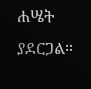ሐሤት ያደርጋል።